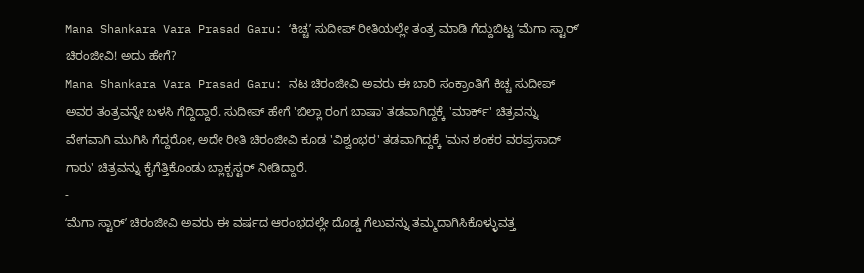Mana Shankara Vara Prasad Garu: ʻಕಿಚ್ಚʼ ಸುದೀಪ್ ರೀತಿಯಲ್ಲೇ ತಂತ್ರ ಮಾಡಿ ಗೆದ್ದುಬಿಟ್ಟ ʻಮೆಗಾ ಸ್ಟಾರ್ʼ ಚಿರಂಜೀವಿ! ಅದು ಹೇಗೆ?
Mana Shankara Vara Prasad Garu: ನಟ ಚಿರಂಜೀವಿ ಅವರು ಈ ಬಾರಿ ಸಂಕ್ರಾಂತಿಗೆ ಕಿಚ್ಚ ಸುದೀಪ್ ಅವರ ತಂತ್ರವನ್ನೇ ಬಳಸಿ ಗೆದ್ದಿದ್ದಾರೆ. ಸುದೀಪ್ ಹೇಗೆ 'ಬಿಲ್ಲಾ ರಂಗ ಬಾಷಾ' ತಡವಾಗಿದ್ದಕ್ಕೆ 'ಮಾರ್ಕ್' ಚಿತ್ರವನ್ನು ವೇಗವಾಗಿ ಮುಗಿಸಿ ಗೆದ್ದರೋ, ಅದೇ ರೀತಿ ಚಿರಂಜೀವಿ ಕೂಡ 'ವಿಶ್ವಂಭರ' ತಡವಾಗಿದ್ದಕ್ಕೆ 'ಮನ ಶಂಕರ ವರಪ್ರಸಾದ್ ಗಾರು' ಚಿತ್ರವನ್ನು ಕೈಗೆತ್ತಿಕೊಂಡು ಬ್ಲಾಕ್ಬಸ್ಟರ್ ನೀಡಿದ್ದಾರೆ.
-
ʻಮೆಗಾ ಸ್ಟಾರ್ʼ ಚಿರಂಜೀವಿ ಅವರು ಈ ವರ್ಷದ ಆರಂಭದಲ್ಲೇ ದೊಡ್ಡ ಗೆಲುವನ್ನು ತಮ್ಮದಾಗಿಸಿಕೊಳ್ಳುವತ್ತ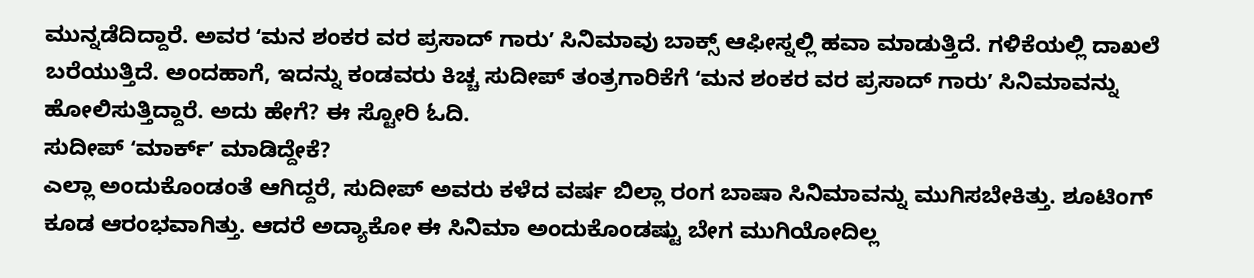ಮುನ್ನಡೆದಿದ್ದಾರೆ. ಅವರ ʻಮನ ಶಂಕರ ವರ ಪ್ರಸಾದ್ ಗಾರುʼ ಸಿನಿಮಾವು ಬಾಕ್ಸ್ ಆಫೀಸ್ನಲ್ಲಿ ಹವಾ ಮಾಡುತ್ತಿದೆ. ಗಳಿಕೆಯಲ್ಲಿ ದಾಖಲೆ ಬರೆಯುತ್ತಿದೆ. ಅಂದಹಾಗೆ, ಇದನ್ನು ಕಂಡವರು ಕಿಚ್ಚ ಸುದೀಪ್ ತಂತ್ರಗಾರಿಕೆಗೆ ʻಮನ ಶಂಕರ ವರ ಪ್ರಸಾದ್ ಗಾರುʼ ಸಿನಿಮಾವನ್ನು ಹೋಲಿಸುತ್ತಿದ್ದಾರೆ. ಅದು ಹೇಗೆ? ಈ ಸ್ಟೋರಿ ಓದಿ.
ಸುದೀಪ್ ʻಮಾರ್ಕ್ʼ ಮಾಡಿದ್ದೇಕೆ?
ಎಲ್ಲಾ ಅಂದುಕೊಂಡಂತೆ ಆಗಿದ್ದರೆ, ಸುದೀಪ್ ಅವರು ಕಳೆದ ವರ್ಷ ಬಿಲ್ಲಾ ರಂಗ ಬಾಷಾ ಸಿನಿಮಾವನ್ನು ಮುಗಿಸಬೇಕಿತ್ತು. ಶೂಟಿಂಗ್ ಕೂಡ ಆರಂಭವಾಗಿತ್ತು. ಆದರೆ ಅದ್ಯಾಕೋ ಈ ಸಿನಿಮಾ ಅಂದುಕೊಂಡಷ್ಟು ಬೇಗ ಮುಗಿಯೋದಿಲ್ಲ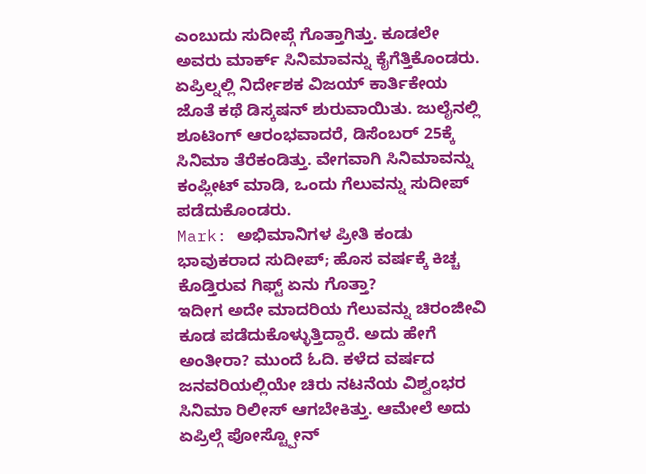ಎಂಬುದು ಸುದೀಪ್ಗೆ ಗೊತ್ತಾಗಿತ್ತು. ಕೂಡಲೇ ಅವರು ಮಾರ್ಕ್ ಸಿನಿಮಾವನ್ನು ಕೈಗೆತ್ತಿಕೊಂಡರು. ಏಪ್ರಿಲ್ನಲ್ಲಿ ನಿರ್ದೇಶಕ ವಿಜಯ್ ಕಾರ್ತಿಕೇಯ ಜೊತೆ ಕಥೆ ಡಿಸ್ಕಷನ್ ಶುರುವಾಯಿತು. ಜುಲೈನಲ್ಲಿ ಶೂಟಿಂಗ್ ಆರಂಭವಾದರೆ, ಡಿಸೆಂಬರ್ 25ಕ್ಕೆ ಸಿನಿಮಾ ತೆರೆಕಂಡಿತ್ತು. ವೇಗವಾಗಿ ಸಿನಿಮಾವನ್ನು ಕಂಪ್ಲೀಟ್ ಮಾಡಿ, ಒಂದು ಗೆಲುವನ್ನು ಸುದೀಪ್ ಪಡೆದುಕೊಂಡರು.
Mark: ಅಭಿಮಾನಿಗಳ ಪ್ರೀತಿ ಕಂಡು ಭಾವುಕರಾದ ಸುದೀಪ್; ಹೊಸ ವರ್ಷಕ್ಕೆ ಕಿಚ್ಚ ಕೊಡ್ತಿರುವ ಗಿಫ್ಟ್ ಏನು ಗೊತ್ತಾ?
ಇದೀಗ ಅದೇ ಮಾದರಿಯ ಗೆಲುವನ್ನು ಚಿರಂಜೀವಿ ಕೂಡ ಪಡೆದುಕೊಳ್ಳುತ್ತಿದ್ದಾರೆ. ಅದು ಹೇಗೆ ಅಂತೀರಾ? ಮುಂದೆ ಓದಿ. ಕಳೆದ ವರ್ಷದ ಜನವರಿಯಲ್ಲಿಯೇ ಚಿರು ನಟನೆಯ ವಿಶ್ವಂಭರ ಸಿನಿಮಾ ರಿಲೀಸ್ ಆಗಬೇಕಿತ್ತು. ಆಮೇಲೆ ಅದು ಏಪ್ರಿಲ್ಗೆ ಪೋಸ್ಟ್ಪೋನ್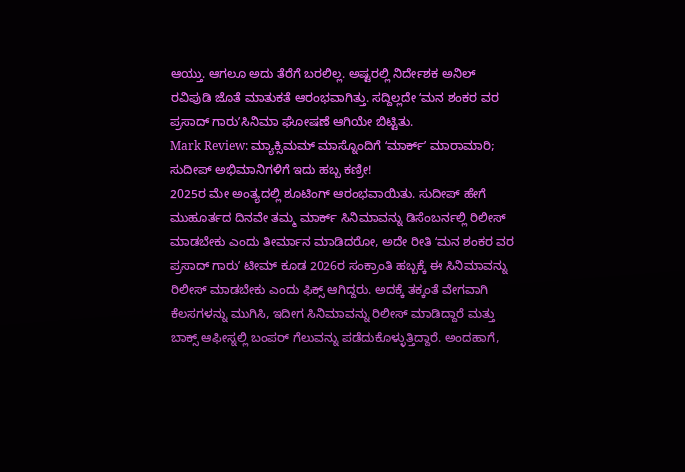ಆಯ್ತು. ಆಗಲೂ ಅದು ತೆರೆಗೆ ಬರಲಿಲ್ಲ. ಅಷ್ಟರಲ್ಲಿ ನಿರ್ದೇಶಕ ಅನಿಲ್ ರವಿಪುಡಿ ಜೊತೆ ಮಾತುಕತೆ ಆರಂಭವಾಗಿತ್ತು. ಸದ್ದಿಲ್ಲದೇ ʻಮನ ಶಂಕರ ವರ ಪ್ರಸಾದ್ ಗಾರುʼಸಿನಿಮಾ ಘೋಷಣೆ ಆಗಿಯೇ ಬಿಟ್ಟಿತು.
Mark Review: ಮ್ಯಾಕ್ಸಿಮಮ್ ಮಾಸ್ನೊಂದಿಗೆ ʻಮಾರ್ಕ್ʼ ಮಾರಾಮಾರಿ; ಸುದೀಪ್ ಅಭಿಮಾನಿಗಳಿಗೆ ಇದು ಹಬ್ಬ ಕಣ್ರೀ!
2025ರ ಮೇ ಅಂತ್ಯದಲ್ಲಿ ಶೂಟಿಂಗ್ ಆರಂಭವಾಯಿತು. ಸುದೀಪ್ ಹೇಗೆ ಮುಹೂರ್ತದ ದಿನವೇ ತಮ್ಮ ಮಾರ್ಕ್ ಸಿನಿಮಾವನ್ನು ಡಿಸೆಂಬರ್ನಲ್ಲಿ ರಿಲೀಸ್ ಮಾಡಬೇಕು ಎಂದು ತೀರ್ಮಾನ ಮಾಡಿದರೋ, ಅದೇ ರೀತಿ ʻಮನ ಶಂಕರ ವರ ಪ್ರಸಾದ್ ಗಾರುʼ ಟೀಮ್ ಕೂಡ 2026ರ ಸಂಕ್ರಾಂತಿ ಹಬ್ಬಕ್ಕೆ ಈ ಸಿನಿಮಾವನ್ನು ರಿಲೀಸ್ ಮಾಡಬೇಕು ಎಂದು ಫಿಕ್ಸ್ ಆಗಿದ್ದರು. ಅದಕ್ಕೆ ತಕ್ಕಂತೆ ವೇಗವಾಗಿ ಕೆಲಸಗಳನ್ನು ಮುಗಿಸಿ, ಇದೀಗ ಸಿನಿಮಾವನ್ನು ರಿಲೀಸ್ ಮಾಡಿದ್ದಾರೆ ಮತ್ತು ಬಾಕ್ಸ್ ಆಫೀಸ್ನಲ್ಲಿ ಬಂಪರ್ ಗೆಲುವನ್ನು ಪಡೆದುಕೊಳ್ಳುತ್ತಿದ್ದಾರೆ. ಅಂದಹಾಗೆ,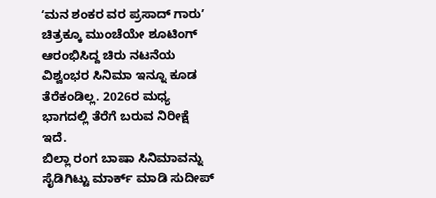ʻಮನ ಶಂಕರ ವರ ಪ್ರಸಾದ್ ಗಾರುʼ ಚಿತ್ರಕ್ಕೂ ಮುಂಚೆಯೇ ಶೂಟಿಂಗ್ ಆರಂಭಿಸಿದ್ದ ಚಿರು ನಟನೆಯ ವಿಶ್ವಂಭರ ಸಿನಿಮಾ ಇನ್ನೂ ಕೂಡ ತೆರೆಕಂಡಿಲ್ಲ. 2026ರ ಮಧ್ಯ ಭಾಗದಲ್ಲಿ ತೆರೆಗೆ ಬರುವ ನಿರೀಕ್ಷೆ ಇದೆ.
ಬಿಲ್ಲಾ ರಂಗ ಬಾಷಾ ಸಿನಿಮಾವನ್ನು ಸೈಡಿಗಿಟ್ಟು ಮಾರ್ಕ್ ಮಾಡಿ ಸುದೀಪ್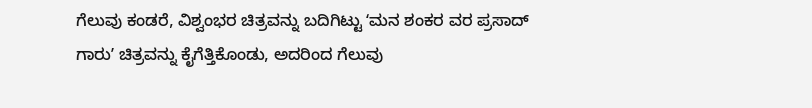ಗೆಲುವು ಕಂಡರೆ, ವಿಶ್ವಂಭರ ಚಿತ್ರವನ್ನು ಬದಿಗಿಟ್ಟು ʻಮನ ಶಂಕರ ವರ ಪ್ರಸಾದ್ ಗಾರುʼ ಚಿತ್ರವನ್ನು ಕೈಗೆತ್ತಿಕೊಂಡು, ಅದರಿಂದ ಗೆಲುವು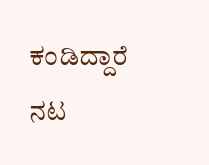ಕಂಡಿದ್ದಾರೆ ನಟ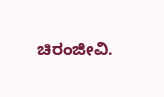ಚಿರಂಜೀವಿ.